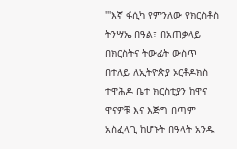'''እኛ ፋሲካ የምንለው የክርስቶስ ትንሣኤ በዓል፣ በአጠቃላይ በክርስትና ትውፊት ውስጥ በተለይ ለኢትዮጵያ ኦርቶዶክስ ተዋሕዶ ቤተ ክርስቲያን ከዋና ዋናዎቹ እና እጅግ በጣም አስፈላጊ ከሆኑት በዓላት አንዱ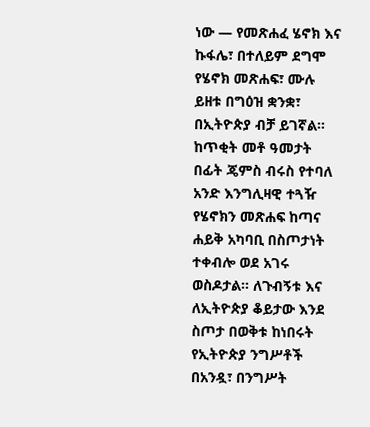ነው — የመጽሐፈ ሄኖክ እና ኩፋሌ፣ በተለይም ደግሞ የሄኖክ መጽሐፍ፣ ሙሉ ይዘቱ በግዕዝ ቋንቋ፣ በኢትዮጵያ ብቻ ይገኛል። ከጥቂት መቶ ዓመታት በፊት ጄምስ ብሩስ የተባለ አንድ እንግሊዛዊ ተጓዥ የሄኖክን መጽሐፍ ከጣና ሐይቅ አካባቢ በስጦታነት ተቀብሎ ወደ አገሩ ወስዶታል። ለጉብኝቱ እና ለኢትዮጵያ ቆይታው እንደ ስጦታ በወቅቱ ከነበሩት የኢትዮጵያ ንግሥቶች በአንዷ፣ በንግሥት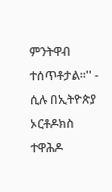ምንትዋብ ተሰጥቶታል።'' - ሲሉ በኢትዮጵያ ኦርቶዶክስ ተዋሕዶ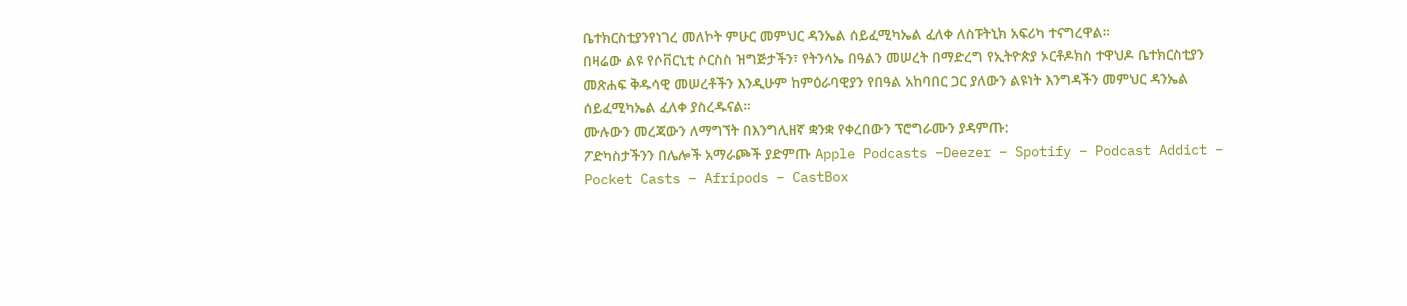ቤተክርስቲያንየነገረ መለኮት ምሁር መምህር ዳንኤል ሰይፈሚካኤል ፈለቀ ለስፑትኒክ አፍሪካ ተናግረዋል።
በዛሬው ልዩ የሶቨርኒቲ ሶርስስ ዝግጅታችን፣ የትንሳኤ በዓልን መሠረት በማድረግ የኢትዮጵያ ኦርቶዶክስ ተዋህዶ ቤተክርስቲያን መጽሐፍ ቅዱሳዊ መሠረቶችን እንዲሁም ከምዕራባዊያን የበዓል አከባበር ጋር ያለውን ልዩነት እንግዳችን መምህር ዳንኤል ሰይፈሚካኤል ፈለቀ ያስረዱናል።
ሙሉውን መረጃውን ለማግኘት በእንግሊዘኛ ቋንቋ የቀረበውን ፕሮግራሙን ያዳምጡ:
ፖድካስታችንን በሌሎች አማራጮች ያድምጡ Apple Podcasts –Deezer – Spotify – Podcast Addict – Pocket Casts – Afripods – CastBox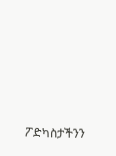ፖድካስታችንን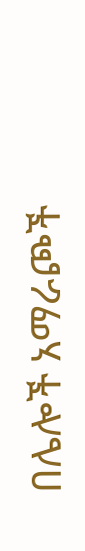በሌሎች አማራጮች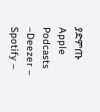ያድምጡ Apple Podcasts –Deezer – Spotify –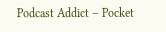Podcast Addict – Pocket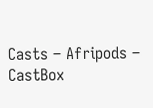Casts – Afripods – CastBox